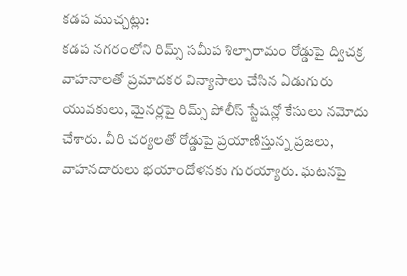కడప ముచ్చట్లు:
కడప నగరంలోని రిమ్స్ సమీప శిల్పారామం రోడ్డుపై ద్విచక్ర వాహనాలతో ప్రమాదకర విన్యాసాలు చేసిన ఏడుగురు యువకులు, మైనర్లపై రిమ్స్ పోలీస్ స్టేషన్లో కేసులు నమోదు చేశారు. వీరి చర్యలతో రోడ్డుపై ప్రయాణిస్తున్న ప్రజలు, వాహనదారులు భయాందోళనకు గురయ్యారు. ఘటనపై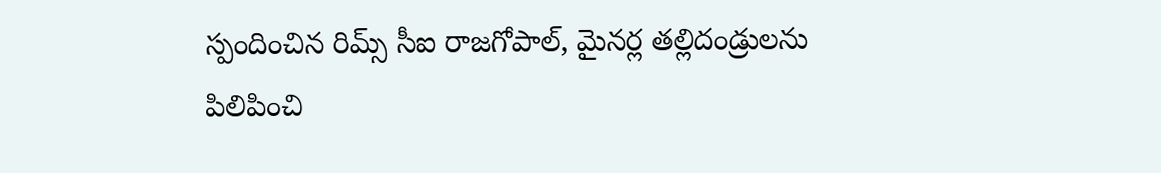స్పందించిన రిమ్స్ సీఐ రాజగోపాల్, మైనర్ల తల్లిదండ్రులను పిలిపించి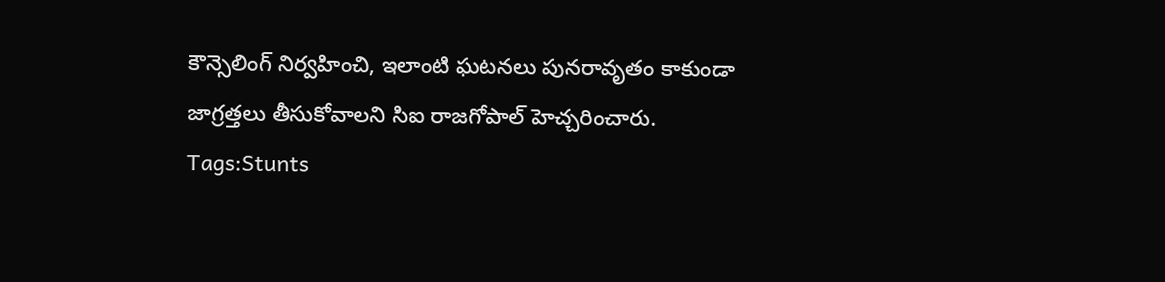కౌన్సెలింగ్ నిర్వహించి, ఇలాంటి ఘటనలు పునరావృతం కాకుండా జాగ్రత్తలు తీసుకోవాలని సిఐ రాజగోపాల్ హెచ్చరించారు.
Tags:Stunts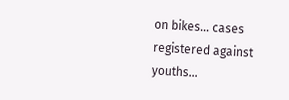on bikes… cases registered against youths…